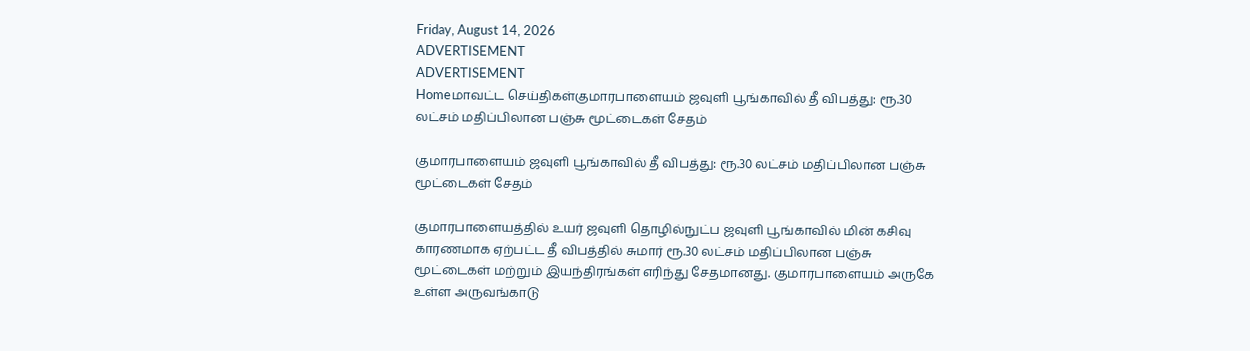Friday, August 14, 2026
ADVERTISEMENT
ADVERTISEMENT
Homeமாவட்ட செய்திகள்குமாரபாளையம் ஜவுளி பூங்காவில் தீ விபத்து: ரூ.30 லட்சம் மதிப்பிலான பஞ்சு மூட்டைகள் சேதம்

குமாரபாளையம் ஜவுளி பூங்காவில் தீ விபத்து: ரூ.30 லட்சம் மதிப்பிலான பஞ்சு மூட்டைகள் சேதம்

குமாரபாளையத்தில் உயர் ஜவுளி தொழில்நுட்ப ஜவுளி பூங்காவில் மின் கசிவு காரணமாக ஏற்பட்ட தீ விபத்தில் சுமார் ரூ.30 லட்சம் மதிப்பிலான பஞ்சு மூட்டைகள் மற்றும் இயந்திரங்கள் எரிந்து சேதமானது. குமாரபாளையம் அருகே உள்ள அருவங்காடு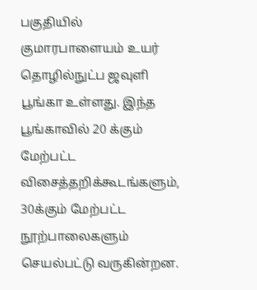பகுதியில் குமாரபாளையம் உயர் தொழில்நுட்ப ஜவுளி பூங்கா உள்ளது. இந்த பூங்காவில் 20 க்கும் மேற்பட்ட விசைத்தறிக்கூடங்களும், 30க்கும் மேற்பட்ட நூற்பாலைகளும் செயல்பட்டு வருகின்றன.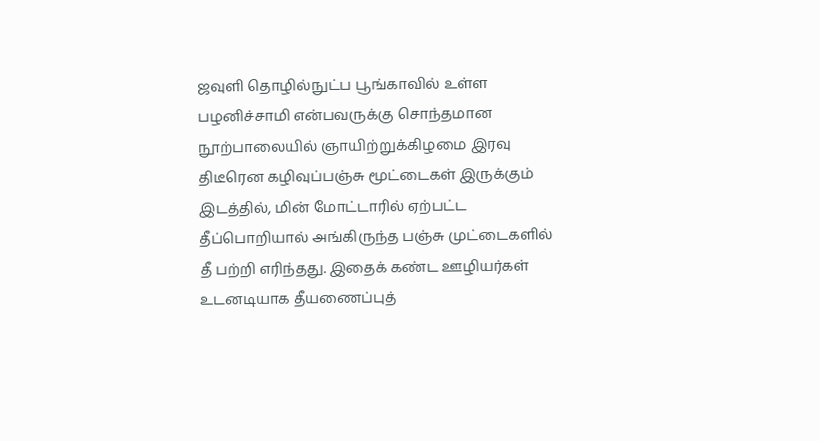ஜவுளி தொழில்நுட்ப பூங்காவில் உள்ள பழனிச்சாமி என்பவருக்கு சொந்தமான நூற்பாலையில் ஞாயிற்றுக்கிழமை இரவு திடீரென கழிவுப்பஞ்சு மூட்டைகள் இருக்கும் இடத்தில், மின் மோட்டாரில் ஏற்பட்ட தீப்பொறியால் அங்கிருந்த பஞ்சு முட்டைகளில் தீ பற்றி எரிந்தது. இதைக் கண்ட ஊழியர்கள் உடனடியாக தீயணைப்புத்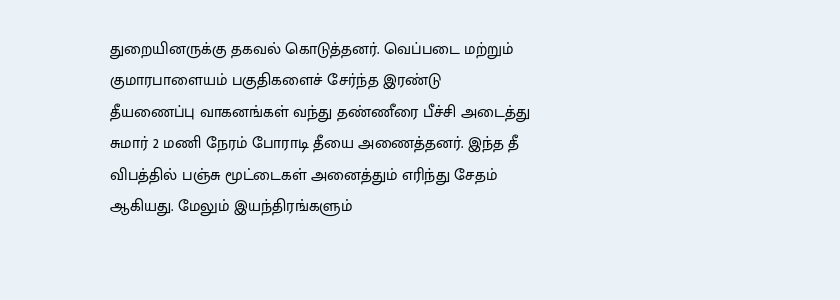துறையினருக்கு தகவல் கொடுத்தனர். வெப்படை மற்றும் குமாரபாளையம் பகுதிகளைச் சேர்ந்த இரண்டு தீயணைப்பு வாகனங்கள் வந்து தண்ணீரை பீச்சி அடைத்து சுமார் 2 மணி நேரம் போராடி தீயை அணைத்தனர். இந்த தீ விபத்தில் பஞ்சு மூட்டைகள் அனைத்தும் எரிந்து சேதம் ஆகியது. மேலும் இயந்திரங்களும்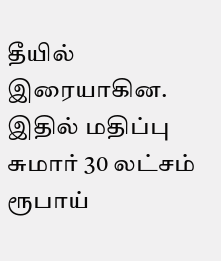தீயில் இரையாகின. இதில் மதிப்பு சுமார் 30 லட்சம் ரூபாய்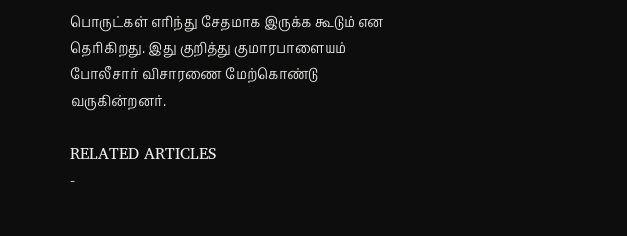பொருட்கள் எரிந்து சேதமாக இருக்க கூடும் என தெரிகிறது. இது குறித்து குமாரபாளையம் போலீசார் விசாரணை மேற்கொண்டு வருகின்றனர்.

RELATED ARTICLES
-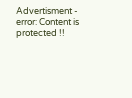Advertisment -
error: Content is protected !!